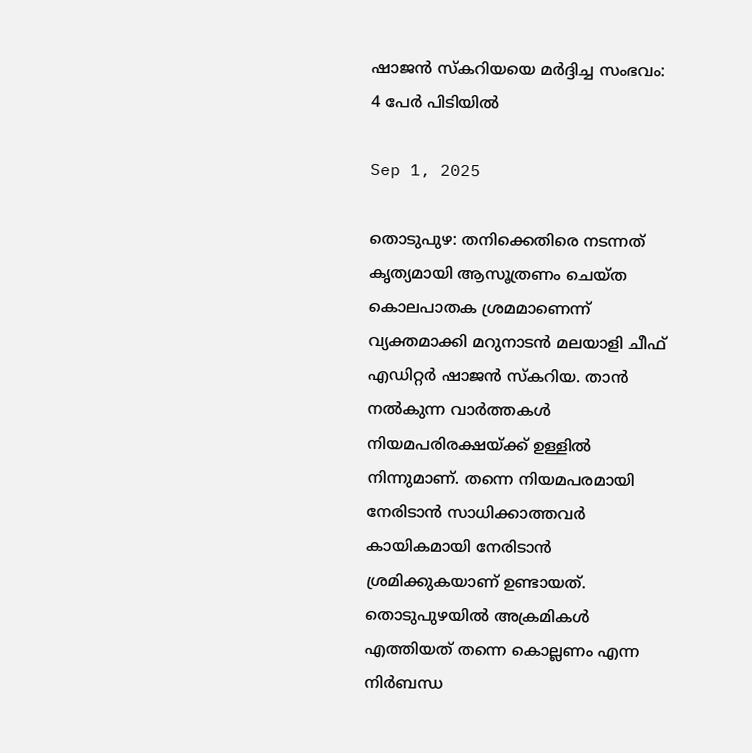ഷാജൻ സ്‌കറിയയെ മർദ്ദിച്ച സംഭവം: 4 പേർ പിടിയിൽ

Sep 1, 2025

തൊടുപുഴ: തനിക്കെതിരെ നടന്നത് കൃത്യമായി ആസൂത്രണം ചെയ്ത കൊലപാതക ശ്രമമാണെന്ന് വ്യക്തമാക്കി മറുനാടന്‍ മലയാളി ചീഫ് എഡിറ്റര്‍ ഷാജന്‍ സ്‌കറിയ. താന്‍ നല്‍കുന്ന വാര്‍ത്തകള്‍ നിയമപരിരക്ഷയ്ക്ക് ഉള്ളില്‍ നിന്നുമാണ്. തന്നെ നിയമപരമായി നേരിടാന്‍ സാധിക്കാത്തവര്‍ കായികമായി നേരിടാന്‍ ശ്രമിക്കുകയാണ് ഉണ്ടായത്. തൊടുപുഴയില്‍ അക്രമികള്‍ എത്തിയത് തന്നെ കൊല്ലണം എന്ന നിര്‍ബന്ധ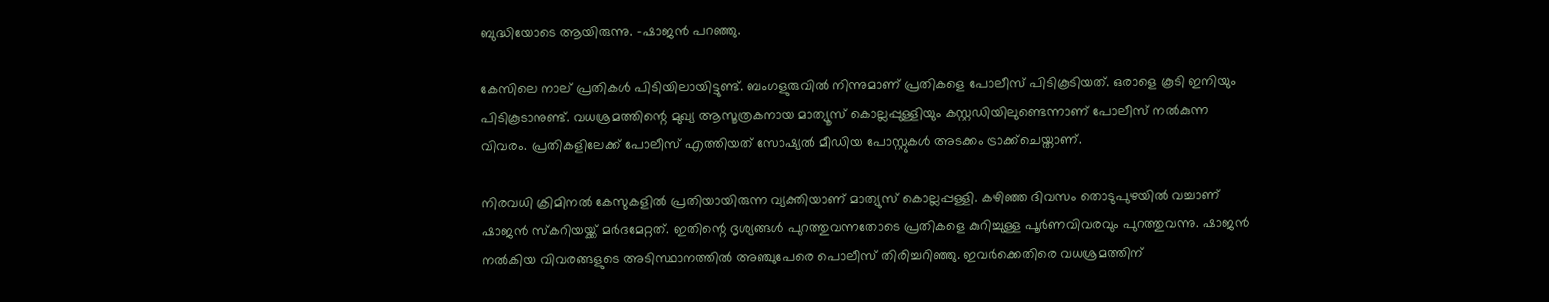ബുദ്ധിയോടെ ആയിരുന്നു. -ഷാജൻ പറഞ്ഞു.

കേസിലെ നാല് പ്രതികള്‍ പിടിയിലായിട്ടുണ്ട്. ബംഗളുരുവിൽ നിന്നുമാണ് പ്രതികളെ പോലീസ് പിടികൂടിയത്. ഒരാളെ കൂടി ഇനിയും പിടികൂടാനുണ്ട്. വധശ്രമത്തിന്റെ മുഖ്യ ആസൂത്രകനായ മാത്യൂസ് കൊല്ലപ്പുള്ളിയും കസ്റ്റഡിയിലുണ്ടെന്നാണ് പോലീസ് നല്‍കുന്ന വിവരം. പ്രതികളിലേക്ക് പോലീസ് എത്തിയത് സോഷ്യല്‍ മീഡിയ പോസ്റ്റുകള്‍ അടക്കം ട്രാക്ക്‌ചെയ്താണ്.

നിരവധി ക്രിമിനല്‍ കേസുകളില്‍ പ്രതിയായിരുന്ന വ്യക്തിയാണ് മാത്യുസ് കൊല്ലപ്പള്ളി. കഴിഞ്ഞ ദിവസം തൊടുപുഴയില്‍ വച്ചാണ് ഷാജന്‍ സ്‌കറിയയ്ക്ക് മര്‍ദമേറ്റത്. ഇതിന്റെ ദൃശ്യങ്ങള്‍ പുറത്തുവന്നതോടെ പ്രതികളെ കുറിച്ചുള്ള പൂര്‍ണവിവരവും പുറത്തുവന്നു. ഷാജന്‍ നല്‍കിയ വിവരങ്ങളുടെ അടിസ്ഥാനത്തില്‍ അഞ്ചുപേരെ പൊലീസ് തിരിച്ചറിഞ്ഞു. ഇവര്‍ക്കെതിരെ വധശ്രമത്തിന്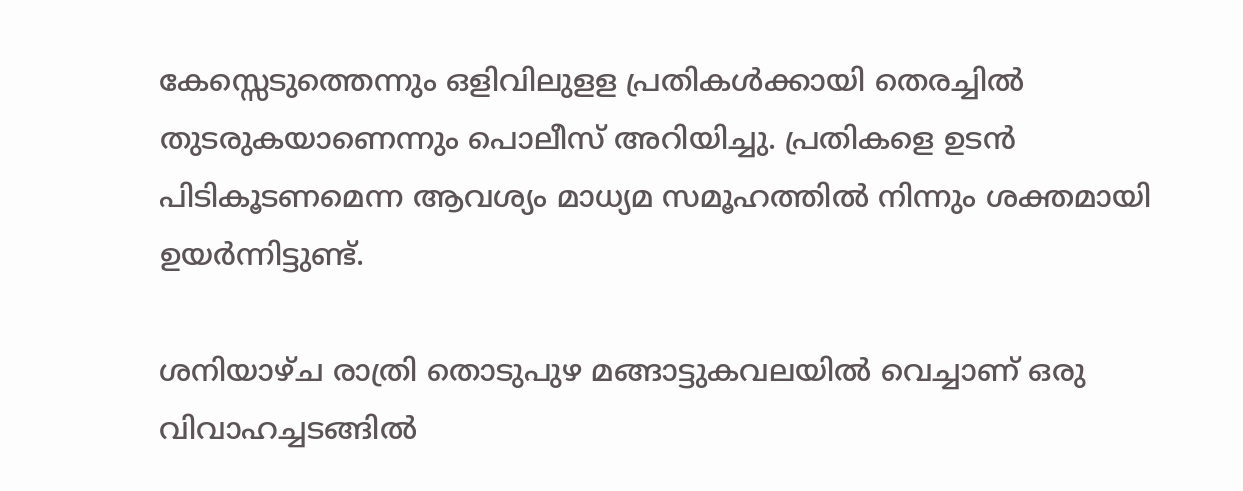കേസ്സെടുത്തെന്നും ഒളിവിലുളള പ്രതികള്‍ക്കായി തെരച്ചില്‍ തുടരുകയാണെന്നും പൊലീസ് അറിയിച്ചു. പ്രതികളെ ഉടന്‍ പിടികൂടണമെന്ന ആവശ്യം മാധ്യമ സമൂഹത്തില്‍ നിന്നും ശക്തമായി ഉയര്‍ന്നിട്ടുണ്ട്.

ശനിയാഴ്ച രാത്രി തൊടുപുഴ മങ്ങാട്ടുകവലയില്‍ വെച്ചാണ് ഒരു വിവാഹച്ചടങ്ങില്‍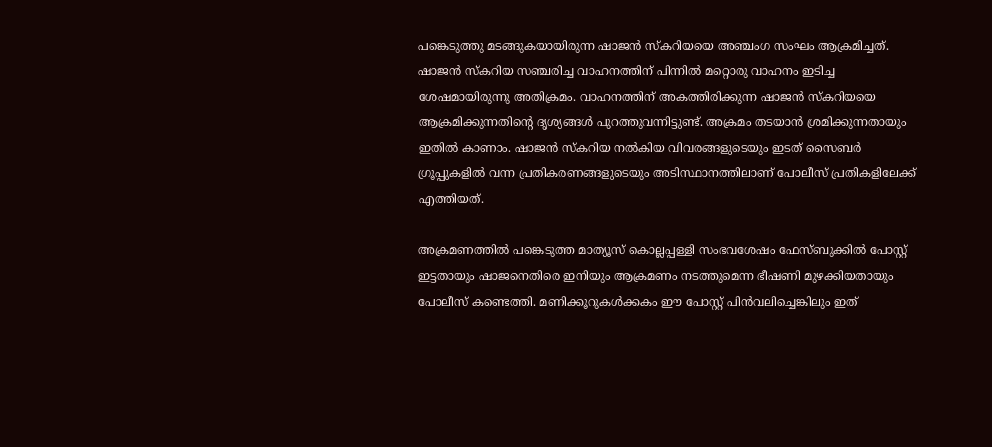പങ്കെടുത്തു മടങ്ങുകയായിരുന്ന ഷാജന്‍ സ്‌കറിയയെ അഞ്ചംഗ സംഘം ആക്രമിച്ചത്. ഷാജന്‍ സ്‌കറിയ സഞ്ചരിച്ച വാഹനത്തിന് പിന്നില്‍ മറ്റൊരു വാഹനം ഇടിച്ച ശേഷമായിരുന്നു അതിക്രമം. വാഹനത്തിന് അകത്തിരിക്കുന്ന ഷാജന്‍ സ്‌കറിയയെ ആക്രമിക്കുന്നതിന്റെ ദൃശ്യങ്ങള്‍ പുറത്തുവന്നിട്ടുണ്ട്. അക്രമം തടയാന്‍ ശ്രമിക്കുന്നതായും ഇതില്‍ കാണാം. ഷാജന്‍ സ്‌കറിയ നല്‍കിയ വിവരങ്ങളുടെയും ഇടത് സൈബര്‍ ഗ്രൂപ്പുകളില്‍ വന്ന പ്രതികരണങ്ങളുടെയും അടിസ്ഥാനത്തിലാണ് പോലീസ് പ്രതികളിലേക്ക് എത്തിയത്.

അക്രമണത്തില്‍ പങ്കെടുത്ത മാത്യൂസ് കൊല്ലപ്പള്ളി സംഭവശേഷം ഫേസ്ബുക്കില്‍ പോസ്റ്റ് ഇട്ടതായും ഷാജനെതിരെ ഇനിയും ആക്രമണം നടത്തുമെന്ന ഭീഷണി മുഴക്കിയതായും പോലീസ് കണ്ടെത്തി. മണിക്കൂറുകള്‍ക്കകം ഈ പോസ്റ്റ് പിന്‍വലിച്ചെങ്കിലും ഇത്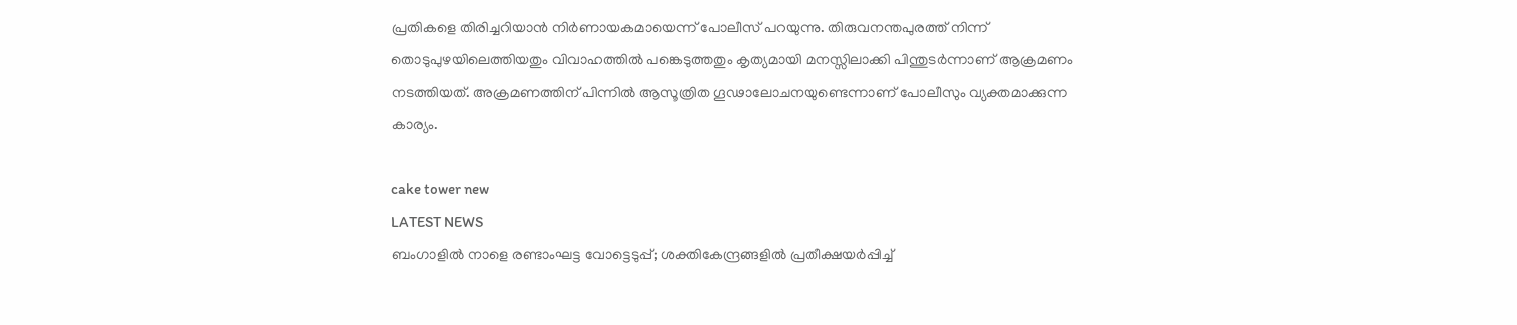പ്രതികളെ തിരിച്ചറിയാന്‍ നിര്‍ണായകമായെന്ന് പോലീസ് പറയുന്നു. തിരുവനന്തപുരത്ത് നിന്ന് തൊടുപുഴയിലെത്തിയതും വിവാഹത്തില്‍ പങ്കെടുത്തതും കൃത്യമായി മനസ്സിലാക്കി പിന്തുടര്‍ന്നാണ് ആക്രമണം നടത്തിയത്. അക്രമണത്തിന് പിന്നില്‍ ആസൂത്രിത ഗൂഢാലോചനയുണ്ടെന്നാണ് പോലീസും വ്യക്തമാക്കുന്ന കാര്യം.

cake tower new
LATEST NEWS
ബംഗാളില്‍ നാളെ രണ്ടാംഘട്ട വോട്ടെടുപ്പ്; ശക്തികേന്ദ്രങ്ങളില്‍ പ്രതീക്ഷയര്‍പ്പിച്ച്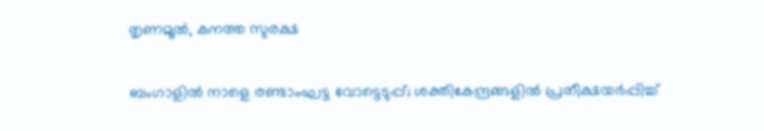തൃണമൂല്‍, കനത്ത സുരക്ഷ

ബംഗാളില്‍ നാളെ രണ്ടാംഘട്ട വോട്ടെടുപ്പ്; ശക്തികേന്ദ്രങ്ങളില്‍ പ്രതീക്ഷയര്‍പ്പിച്ച്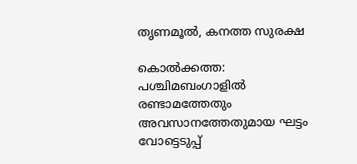തൃണമൂല്‍, കനത്ത സുരക്ഷ

കൊല്‍ക്കത്ത: പശ്ചിമബംഗാളില്‍ രണ്ടാമത്തേതും അവസാനത്തേതുമായ ഘട്ടം വോട്ടെടുപ്പ്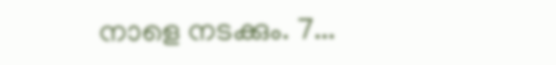നാളെ നടക്കും. 7...